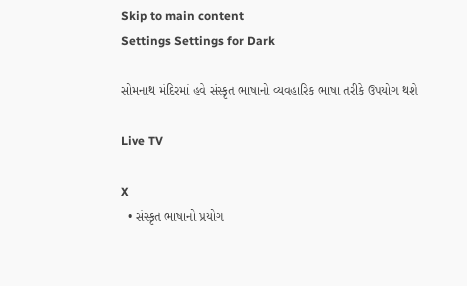Skip to main content
Settings Settings for Dark

સોમનાથ મંદિરમાં હવે સંસ્કૃત ભાષાનો વ્યવહારિક ભાષા તરીકે ઉપયોગ થશે

Live TV

X
  • સંસ્કૃત ભાષાનો પ્રયોગ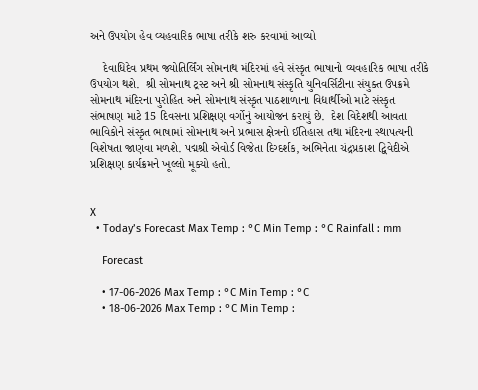અને ઉપયોગ હેવ વ્યહવારિક ભાષા તરીકે શરુ કરવામાં આવ્યો

    દેવાધિદેવ પ્રથમ જ્યોતિર્લિંગ સોમનાથ મંદિરમાં હવે સંસ્કૃત ભાષાનો વ્યવહારિક ભાષા તરીકે ઉપયોગ થશે.  શ્રી સોમનાથ ટ્રસ્ટ અને શ્રી સોમનાથ સંસ્કૃતિ યુનિવર્સિટીના સંયુક્ત ઉપક્રમે સોમનાથ મંદિરના પુરોહિત અને સોમનાથ સંસ્કૃત પાઠશાળાના વિદ્યાર્થીઓ માટે સંસ્કૃત સંભાષણ માટે 15 દિવસના પ્રશિક્ષણ વર્ગોનું આયોજન કરાયું છે.  દેશ વિદેશથી આવતા ભાવિકોને સંસ્કૃત ભાષામાં સોમનાથ અને પ્રભાસ ક્ષેત્રનો ઈતિહાસ તથા મંદિરના સ્થાપત્યની વિશેષતા જાણવા મળશે. પદ્મશ્રી એવોર્ડ વિજેતા દિગ્દર્શક, અભિનેતા ચંદ્રપ્રકાશ દ્વિવેદીએ પ્રશિક્ષણ કાર્યક્રમને ખૂલ્લો મૂક્યો હતો.


X
  • Today’s Forecast Max Temp : °C Min Temp : °C Rainfall : mm

    Forecast

    • 17-06-2026 Max Temp : °C Min Temp : °C
    • 18-06-2026 Max Temp : °C Min Temp :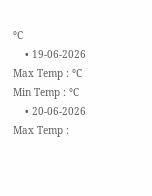°C
    • 19-06-2026 Max Temp : °C Min Temp : °C
    • 20-06-2026 Max Temp :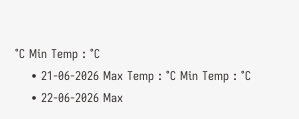°C Min Temp : °C
    • 21-06-2026 Max Temp : °C Min Temp : °C
    • 22-06-2026 Max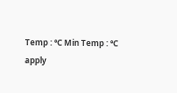Temp : °C Min Temp : °C
apply